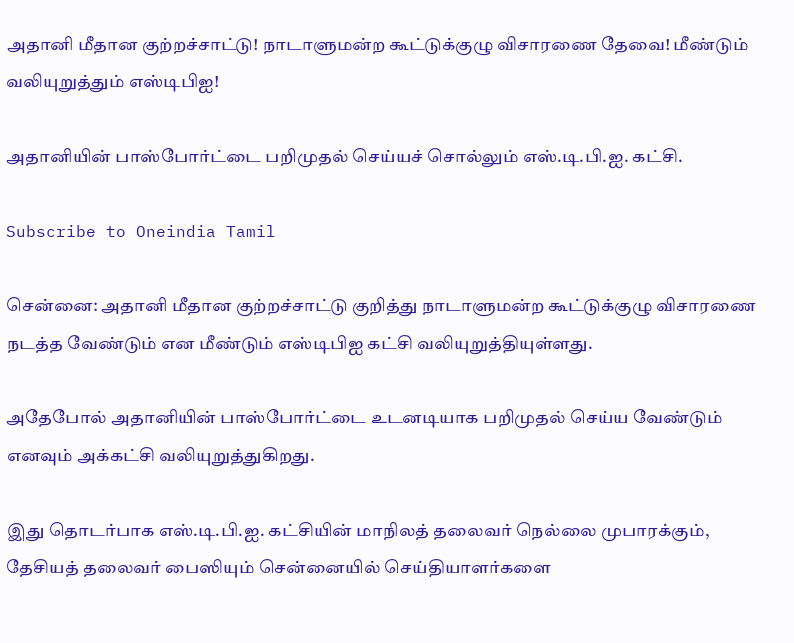அதானி மீதான குற்றச்சாட்டு! நாடாளுமன்ற கூட்டுக்குழு விசாரணை தேவை! மீண்டும் வலியுறுத்தும் எஸ்டிபிஐ!

அதானியின் பாஸ்போர்ட்டை பறிமுதல் செய்யச் சொல்லும் எஸ்.டி.பி.ஐ. கட்சி.

Subscribe to Oneindia Tamil

சென்னை: அதானி மீதான குற்றச்சாட்டு குறித்து நாடாளுமன்ற கூட்டுக்குழு விசாரணை நடத்த வேண்டும் என மீண்டும் எஸ்டிபிஐ கட்சி வலியுறுத்தியுள்ளது.

அதேபோல் அதானியின் பாஸ்போர்ட்டை உடனடியாக பறிமுதல் செய்ய வேண்டும் எனவும் அக்கட்சி வலியுறுத்துகிறது.

இது தொடர்பாக எஸ்.டி.பி.ஐ. கட்சியின் மாநிலத் தலைவர் நெல்லை முபாரக்கும், தேசியத் தலைவர் பைஸியும் சென்னையில் செய்தியாளர்களை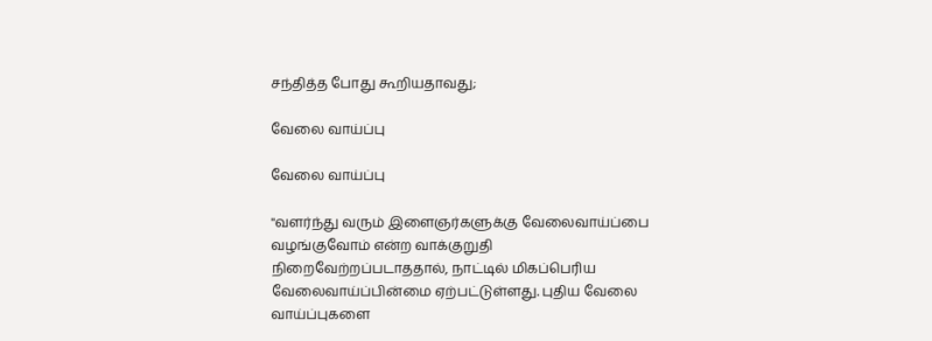சந்தித்த போது கூறியதாவது;

வேலை வாய்ப்பு

வேலை வாய்ப்பு

''வளர்ந்து வரும் இளைஞர்களுக்கு வேலைவாய்ப்பை வழங்குவோம் என்ற வாக்குறுதி நிறைவேற்றப்படாததால், நாட்டில் மிகப்பெரிய வேலைவாய்ப்பின்மை ஏற்பட்டுள்ளது. புதிய வேலை வாய்ப்புகளை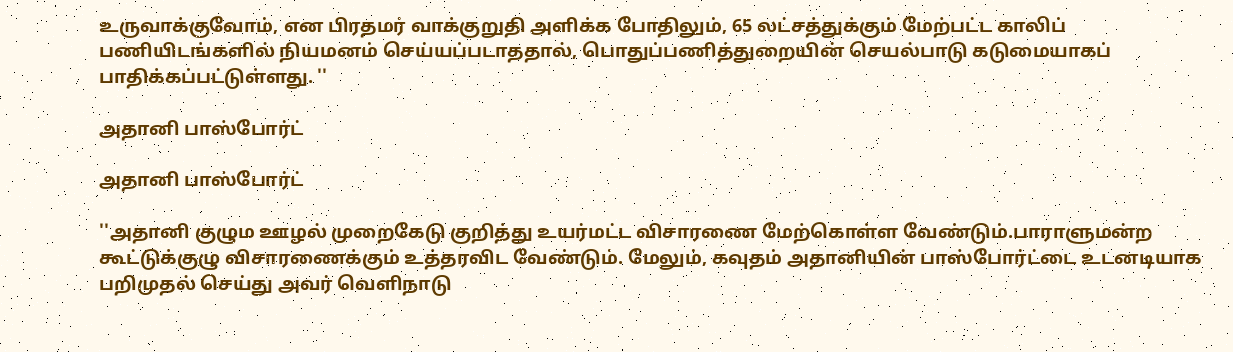உருவாக்குவோம், என பிரதமர் வாக்குறுதி அளிக்க போதிலும், 65 லட்சத்துக்கும் மேற்பட்ட காலிப் பணியிடங்களில் நியமனம் செய்யப்படாததால், பொதுப்பணித்துறையின் செயல்பாடு கடுமையாகப் பாதிக்கப்பட்டுள்ளது. ''

அதானி பாஸ்போர்ட்

அதானி பாஸ்போர்ட்

''அதானி குழும ஊழல் முறைகேடு குறித்து உயர்மட்ட விசாரணை மேற்கொள்ள வேண்டும்.பாராளுமன்ற கூட்டுக்குழு விசாரணைக்கும் உத்தரவிட வேண்டும். மேலும், கவுதம் அதானியின் பாஸ்போர்ட்டை உடனடியாக பறிமுதல் செய்து அவர் வெளிநாடு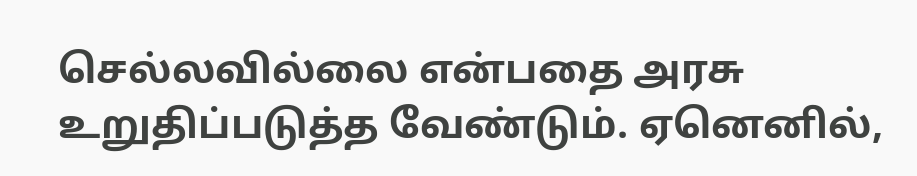செல்லவில்லை என்பதை அரசு உறுதிப்படுத்த வேண்டும். ஏனெனில்,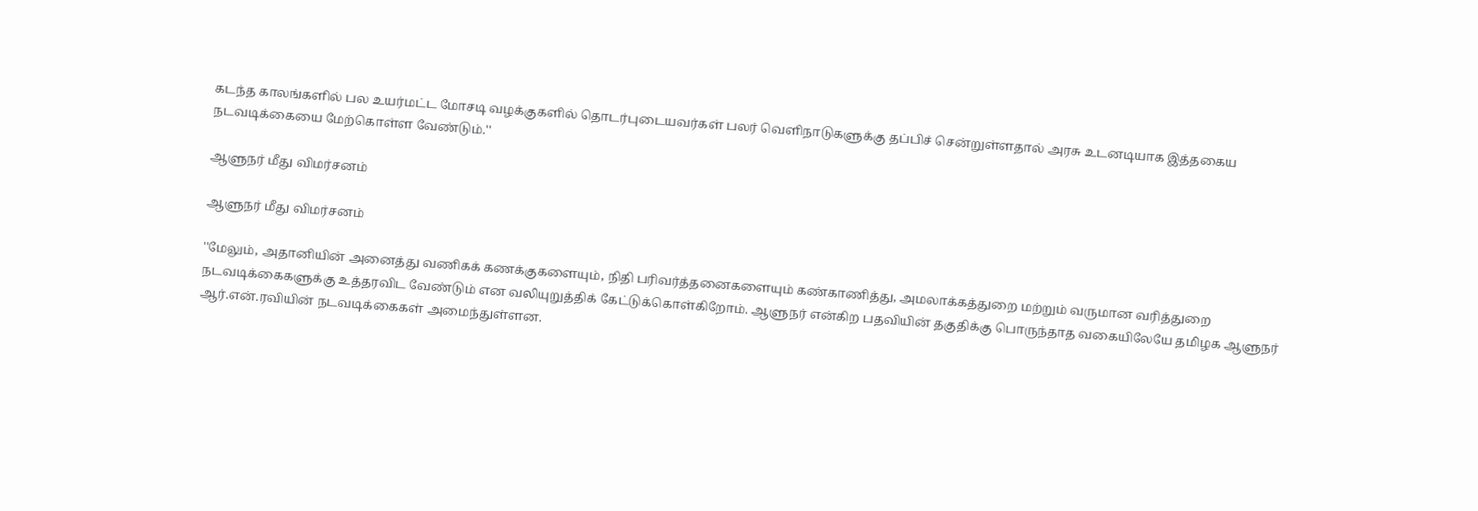கடந்த காலங்களில் பல உயர்மட்ட மோசடி வழக்குகளில் தொடர்புடையவர்கள் பலர் வெளிநாடுகளுக்கு தப்பிச் சென்றுள்ளதால் அரசு உடனடியாக இத்தகைய நடவடிக்கையை மேற்கொள்ள வேண்டும்.''

ஆளுநர் மீது விமர்சனம்

ஆளுநர் மீது விமர்சனம்

''மேலும், அதானியின் அனைத்து வணிகக் கணக்குகளையும், நிதி பரிவர்த்தனைகளையும் கண்காணித்து, அமலாக்கத்துறை மற்றும் வருமான வரித்துறை நடவடிக்கைகளுக்கு உத்தரவிட வேண்டும் என வலியுறுத்திக் கேட்டுக்கொள்கிறோம். ஆளுநர் என்கிற பதவியின் தகுதிக்கு பொருந்தாத வகையிலேயே தமிழக ஆளுநர் ஆர்.என்.ரவியின் நடவடிக்கைகள் அமைந்துள்ளன.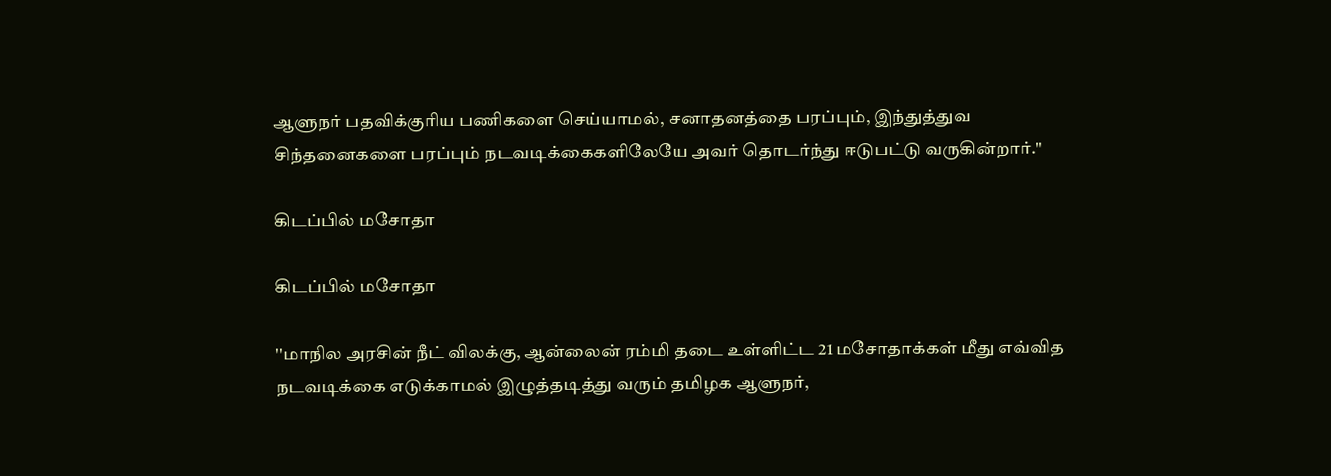ஆளுநர் பதவிக்குரிய பணிகளை செய்யாமல், சனாதனத்தை பரப்பும், இந்துத்துவ சிந்தனைகளை பரப்பும் நடவடிக்கைகளிலேயே அவர் தொடர்ந்து ஈடுபட்டு வருகின்றார்.''

கிடப்பில் மசோதா

கிடப்பில் மசோதா

''மாநில அரசின் நீட் விலக்கு, ஆன்லைன் ரம்மி தடை உள்ளிட்ட 21 மசோதாக்கள் மீது எவ்வித நடவடிக்கை எடுக்காமல் இழுத்தடித்து வரும் தமிழக ஆளுநர்,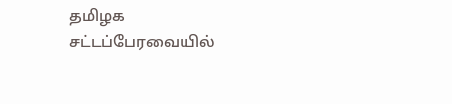தமிழக சட்டப்பேரவையில்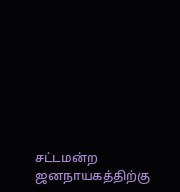சட்டமன்ற ஜனநாயகத்திற்கு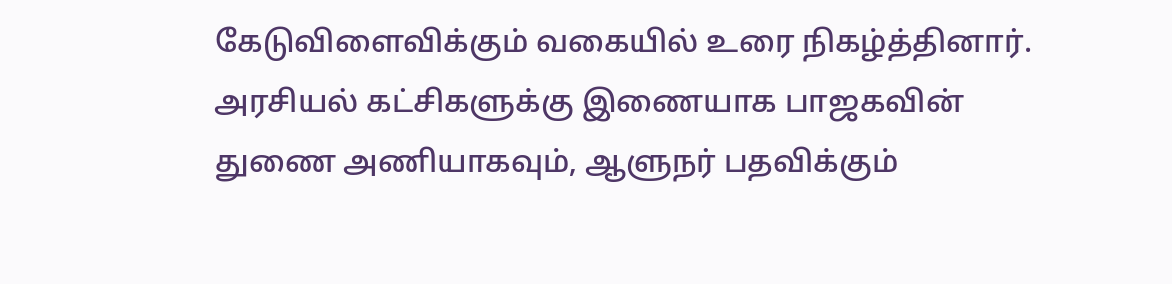கேடுவிளைவிக்கும் வகையில் உரை நிகழ்த்தினார். அரசியல் கட்சிகளுக்கு இணையாக பாஜகவின் துணை அணியாகவும், ஆளுநர் பதவிக்கும்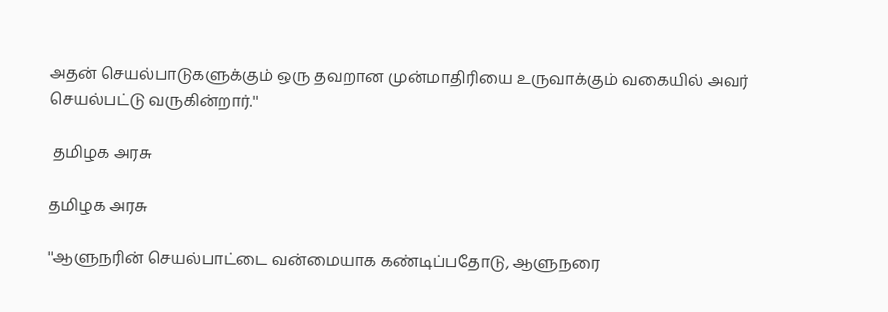அதன் செயல்பாடுகளுக்கும் ஒரு தவறான முன்மாதிரியை உருவாக்கும் வகையில் அவர் செயல்பட்டு வருகின்றார்.''

 தமிழக அரசு

தமிழக அரசு

''ஆளுநரின் செயல்பாட்டை வன்மையாக கண்டிப்பதோடு, ஆளுநரை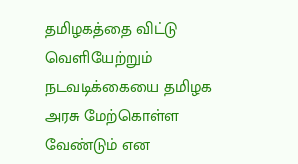தமிழகத்தை விட்டு வெளியேற்றும் நடவடிக்கையை தமிழக அரசு மேற்கொள்ள வேண்டும் என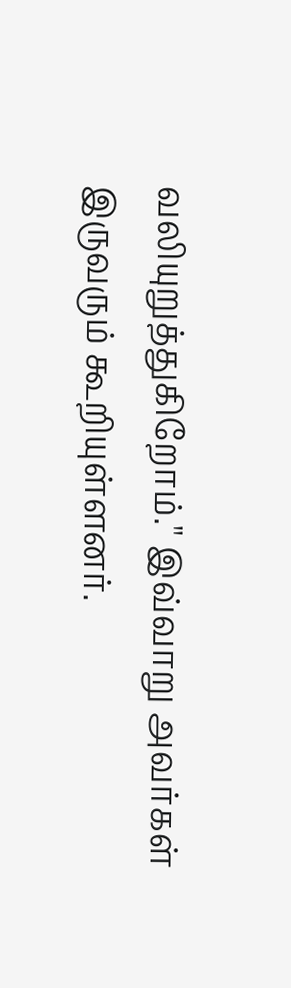வலியுறுத்துகிறோம்.'' இவ்வாறு அவர்கள் இருவரும் கூறியுள்ளனர்.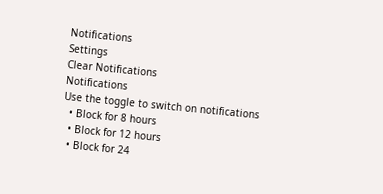Notifications
Settings
Clear Notifications
Notifications
Use the toggle to switch on notifications
  • Block for 8 hours
  • Block for 12 hours
  • Block for 24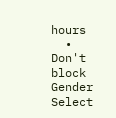hours
  • Don't block
Gender
Select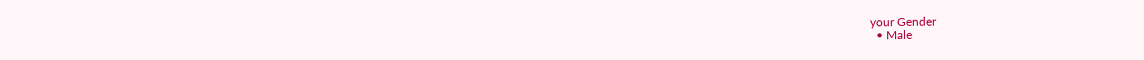your Gender
  • Male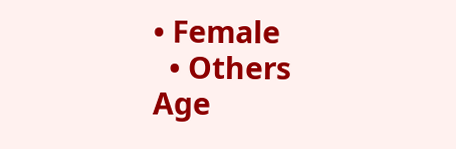• Female
  • Others
Age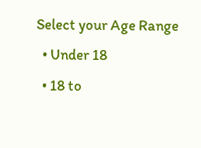Select your Age Range
  • Under 18
  • 18 to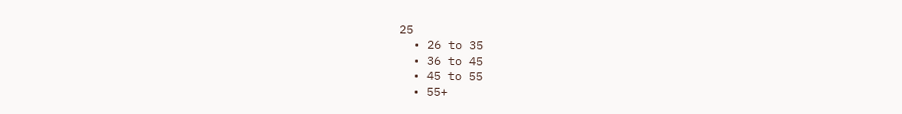25
  • 26 to 35
  • 36 to 45
  • 45 to 55
  • 55+